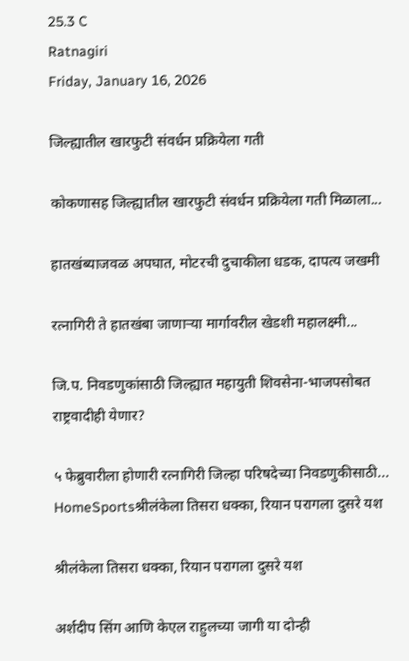25.3 C
Ratnagiri
Friday, January 16, 2026

जिल्ह्यातील खारफुटी संवर्धन प्रक्रियेला गती

कोकणासह जिल्ह्यातील खारफुटी संवर्धन प्रक्रियेला गती मिळाला...

हातखंब्याजवळ अपघात, मोटरची दुचाकीला धडक, दापत्य जखमी

रत्नागिरी ते हातखंबा जाणाऱ्या मार्गावरील खेडशी महालक्ष्मी...

जि.प. निवडणुकांसाठी जिल्ह्यात महायुती शिवसेना-भाजपसोबत राष्ट्रवादीही येणार?

५ फेब्रुवारीला होणारी रत्नागिरी जिल्हा परिषदेच्या निवडणुकीसाठी...
HomeSportsश्रीलंकेला तिसरा धक्का, रियान परागला दुसरे यश

श्रीलंकेला तिसरा धक्का, रियान परागला दुसरे यश

अर्शदीप सिंग आणि केएल राहुलच्या जागी या दोन्ही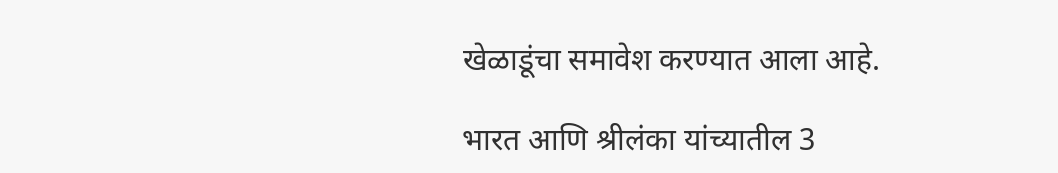खेळाडूंचा समावेश करण्यात आला आहे.

भारत आणि श्रीलंका यांच्यातील 3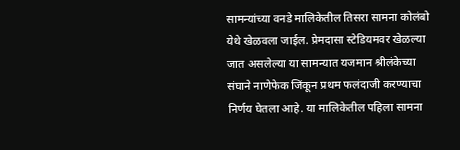सामन्यांच्या वनडे मालिकेतील तिसरा सामना कोलंबो येथे खेळवला जाईल. प्रेमदासा स्टेडियमवर खेळल्या जात असलेल्या या सामन्यात यजमान श्रीलंकेच्या संघाने नाणेफेक जिंकून प्रथम फलंदाजी करण्याचा निर्णय घेतला आहे. या मालिकेतील पहिला सामना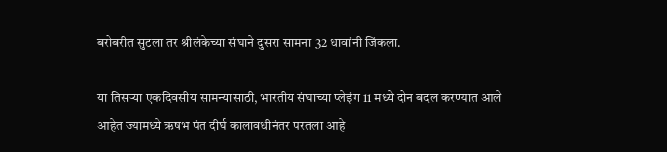बरोबरीत सुटला तर श्रीलंकेच्या संघाने दुसरा सामना 32 धावांनी जिंकला.

या तिसऱ्या एकदिवसीय सामन्यासाठी, भारतीय संघाच्या प्लेइंग 11 मध्ये दोन बदल करण्यात आले आहेत ज्यामध्ये ऋषभ पंत दीर्घ कालावधीनंतर परतला आहे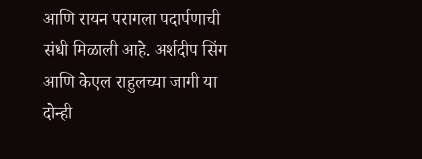आणि रायन परागला पदार्पणाची संधी मिळाली आहे. अर्शदीप सिंग आणि केएल राहुलच्या जागी या दोन्ही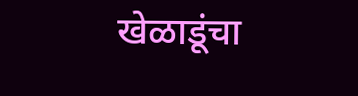खेळाडूंचा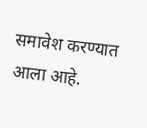समावेश करण्यात आला आहे.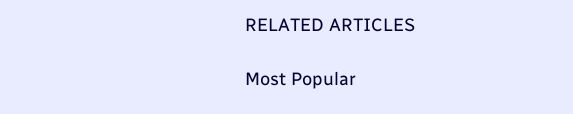RELATED ARTICLES

Most Popular